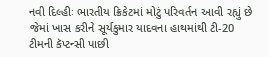નવી દિલ્હીઃ ભારતીય ક્રિકેટમાં મોટું પરિવર્તન આવી રહ્યું છે જેમાં ખાસ કરીને સૂર્યકુમાર યાદવના હાથમાંથી ટી-20 ટીમની કૅપ્ટન્સી પાછી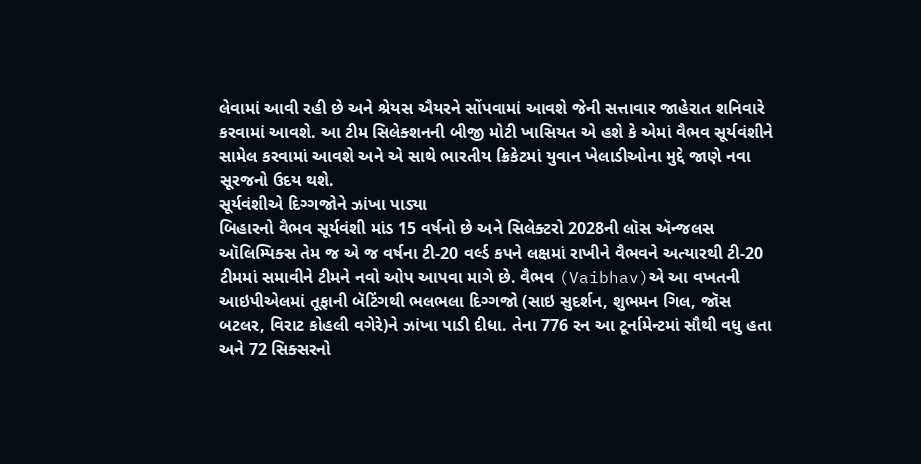લેવામાં આવી રહી છે અને શ્રેયસ ઐયરને સોંપવામાં આવશે જેની સત્તાવાર જાહેરાત શનિવારે કરવામાં આવશે. આ ટીમ સિલેક્શનની બીજી મોટી ખાસિયત એ હશે કે એમાં વૈભવ સૂર્યવંશીને સામેલ કરવામાં આવશે અને એ સાથે ભારતીય ક્રિકેટમાં યુવાન ખેલાડીઓના મુદ્દે જાણે નવા સૂરજનો ઉદય થશે.
સૂર્યવંશીએ દિગ્ગજોને ઝાંખા પાડ્યા
બિહારનો વૈભવ સૂર્યવંશી માંડ 15 વર્ષનો છે અને સિલેક્ટરો 2028ની લૉસ ઍન્જલસ ઑલિમ્પિક્સ તેમ જ એ જ વર્ષના ટી-20 વર્લ્ડ કપને લક્ષમાં રાખીને વૈભવને અત્યારથી ટી-20 ટીમમાં સમાવીને ટીમને નવો ઓપ આપવા માગે છે. વૈભવ (Vaibhav)એ આ વખતની આઇપીએલમાં તૂફાની બૅટિંગથી ભલભલા દિગ્ગજો (સાઇ સુદર્શન, શુભમન ગિલ, જૉસ બટલર, વિરાટ કોહલી વગેરે)ને ઝાંખા પાડી દીધા. તેના 776 રન આ ટૂર્નામેન્ટમાં સૌથી વધુ હતા અને 72 સિક્સરનો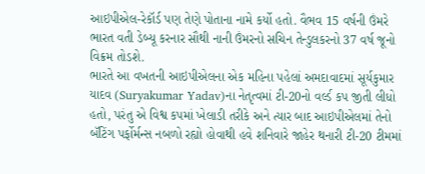આઇપીએલ-રેકૉર્ડ પણ તેણે પોતાના નામે કર્યો હતો. વૈભવ 15 વર્ષની ઉંમરે ભારત વતી ડેબ્યૂ કરનાર સૌથી નાની ઉંમરનો સચિન તેન્ડુલકરનો 37 વર્ષ જૂનો વિક્રમ તોડશે.
ભારતે આ વખતની આઇપીએલના એક મહિના પહેલાં અમદાવાદમાં સૂર્યકુમાર યાદવ (Suryakumar Yadav)ના નેતૃત્વમાં ટી-20નો વર્લ્ડ કપ જીતી લીધો હતો, પરંતુ એ વિશ્વ કપમાં ખેલાડી તરીકે અને ત્યાર બાદ આઇપીએલમાં તેનો બૅટિંગ પર્ફોર્મન્સ નબળો રહ્યો હોવાથી હવે શનિવારે જાહેર થનારી ટી-20 ટીમમાં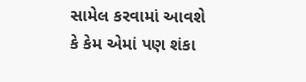સામેલ કરવામાં આવશે કે કેમ એમાં પણ શંકા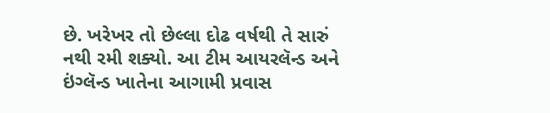છે. ખરેખર તો છેલ્લા દોઢ વર્ષથી તે સારું નથી રમી શક્યો. આ ટીમ આયરલૅન્ડ અને ઇંગ્લૅન્ડ ખાતેના આગામી પ્રવાસ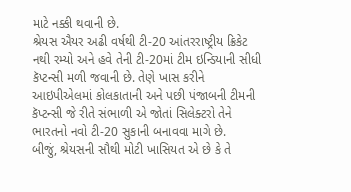માટે નક્કી થવાની છે.
શ્રેયસ ઐયર અઢી વર્ષથી ટી-20 આંતરરાષ્ટ્રીય ક્રિકેટ નથી રમ્યો અને હવે તેની ટી-20માં ટીમ ઇન્ડિયાની સીધી કૅપ્ટન્સી મળી જવાની છે. તેણે ખાસ કરીને આઇપીએલમાં કોલકાતાની અને પછી પંજાબની ટીમની કૅપ્ટન્સી જે રીતે સંભાળી એ જોતાં સિલેક્ટરો તેને ભારતનો નવો ટી-20 સુકાની બનાવવા માગે છે.
બીજું, શ્રેયસની સૌથી મોટી ખાસિયત એ છે કે તે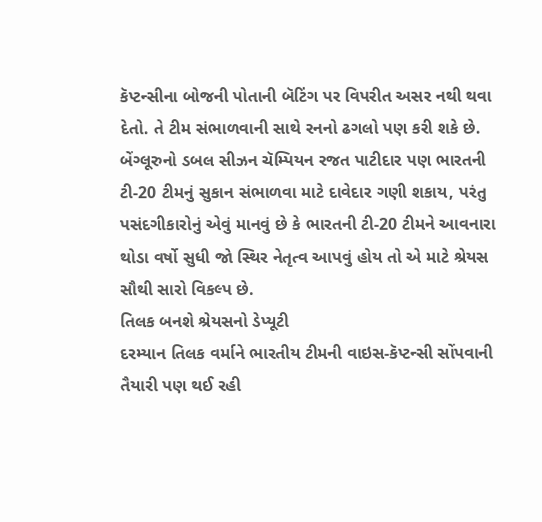કૅપ્ટન્સીના બોજની પોતાની બૅટિંગ પર વિપરીત અસર નથી થવા દેતો. તે ટીમ સંભાળવાની સાથે રનનો ઢગલો પણ કરી શકે છે. બેંગ્લૂરુનો ડબલ સીઝન ચૅમ્પિયન રજત પાટીદાર પણ ભારતની ટી-20 ટીમનું સુકાન સંભાળવા માટે દાવેદાર ગણી શકાય, પરંતુ પસંદગીકારોનું એવું માનવું છે કે ભારતની ટી-20 ટીમને આવનારા થોડા વર્ષો સુધી જો સ્થિર નેતૃત્વ આપવું હોય તો એ માટે શ્રેયસ સૌથી સારો વિકલ્પ છે.
તિલક બનશે શ્રેયસનો ડેપ્યૂટી
દરમ્યાન તિલક વર્માને ભારતીય ટીમની વાઇસ-કૅપ્ટન્સી સોંપવાની તૈયારી પણ થઈ રહી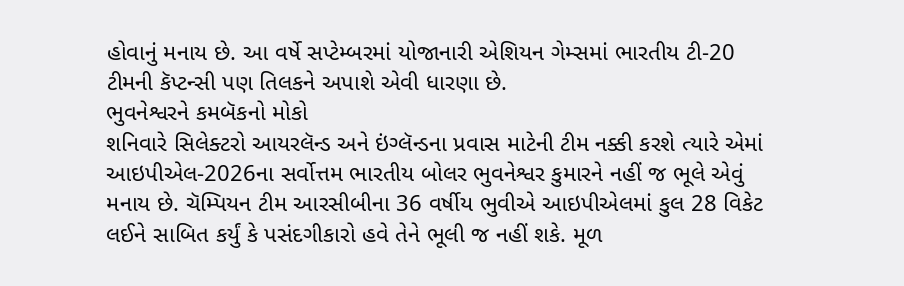હોવાનું મનાય છે. આ વર્ષે સપ્ટેમ્બરમાં યોજાનારી એશિયન ગેમ્સમાં ભારતીય ટી-20 ટીમની કૅપ્ટન્સી પણ તિલકને અપાશે એવી ધારણા છે.
ભુવનેશ્વરને કમબૅકનો મોકો
શનિવારે સિલેક્ટરો આયરલૅન્ડ અને ઇંગ્લૅન્ડના પ્રવાસ માટેની ટીમ નક્કી કરશે ત્યારે એમાં આઇપીએલ-2026ના સર્વોત્તમ ભારતીય બોલર ભુવનેશ્વર કુમારને નહીં જ ભૂલે એવું મનાય છે. ચૅમ્પિયન ટીમ આરસીબીના 36 વર્ષીય ભુવીએ આઇપીએલમાં કુલ 28 વિકેટ લઈને સાબિત કર્યું કે પસંદગીકારો હવે તેને ભૂલી જ નહીં શકે. મૂળ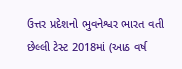ઉત્તર પ્રદેશનો ભુવનેશ્વર ભારત વતી છેલ્લી ટેસ્ટ 2018માં (આઠ વર્ષ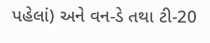પહેલાં) અને વન-ડે તથા ટી-20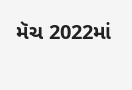મૅચ 2022માં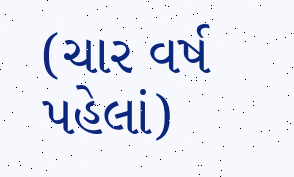(ચાર વર્ષ પહેલાં)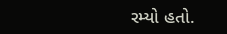રમ્યો હતો.